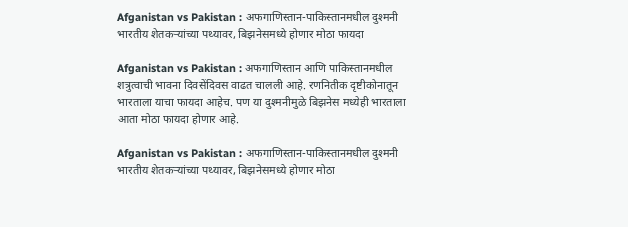Afganistan vs Pakistan : अफगाणिस्तान-पाकिस्तानमधील दुश्मनी भारतीय शेतकऱ्यांच्या पथ्यावर, बिझनेसमध्ये होणार मोठा फायदा

Afganistan vs Pakistan : अफगाणिस्तान आणि पाकिस्तानमधील शत्रुत्वाची भावना दिवसेंदिवस वाढत चालली आहे. रणनितीक दृष्टीकोनातून भारताला याचा फायदा आहेच. पण या दुश्मनीमुळे बिझनेस मध्येही भारताला आता मोठा फायदा होणार आहे.

Afganistan vs Pakistan : अफगाणिस्तान-पाकिस्तानमधील दुश्मनी भारतीय शेतकऱ्यांच्या पथ्यावर, बिझनेसमध्ये होणार मोठा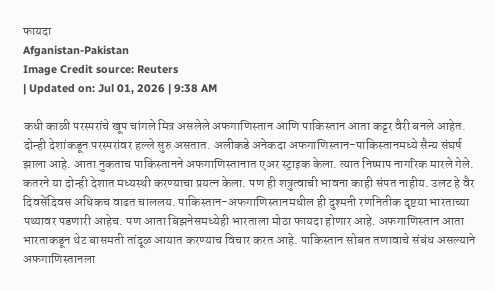फायदा
Afganistan-Pakistan
Image Credit source: Reuters
| Updated on: Jul 01, 2026 | 9:38 AM

कधी काळी परस्परांचे खूप चांगले मित्र असलेले अफगाणिस्तान आणि पाकिस्तान आता कट्टर वैरी बनले आहेत. दोन्ही देशांकडून परस्परांवर हल्ले सुरु असतात. अलीकडे अनेकदा अफगाणिस्तान-पाकिस्तानमध्ये सैन्य संघर्ष झाला आहे. आता नुकताच पाकिस्तानने अफगाणिस्तानात एअर स्ट्राइक केला. त्यात निष्पाप नागरिक मारले गेले. कतरने या दोन्ही देशात मध्यस्थी करण्याचा प्रयत्न केला. पण ही शत्रुत्वाची भावना काही संपत नाहीय. उलट हे वैर दिवसेंदिवस अधिकच वाढत चाललय. पाकिस्तान-अफगाणिस्तानमधील ही दुश्मनी रणनितीक दृष्टया भारताच्या पथ्यावर पडणारी आहेच. पण आता बिझनेसमध्येही भारताला मोठा फायदा होणार आहे. अफगाणिस्तान आता भारताकडून थेट बासमती तांदूळ आयात करण्याच विचार करत आहे. पाकिस्तान सोबत तणावाचे संबंध असल्याने अफगाणिस्तानला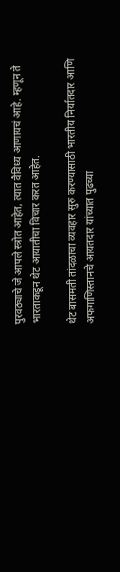पुरवठ्याचे जे आपले स्त्रोत आहेत, त्यात वैविध्य आणायचं आहे. म्हणून ते भारताकडून थेट आयातीचा विचार करत आहेत.

थेट बासमती तांदळाचा व्यवहार सुरु करण्यासाठी भारतीय निर्यातदार आणि अफगाणिस्तानचे आयतदार यांच्यात पुढच्या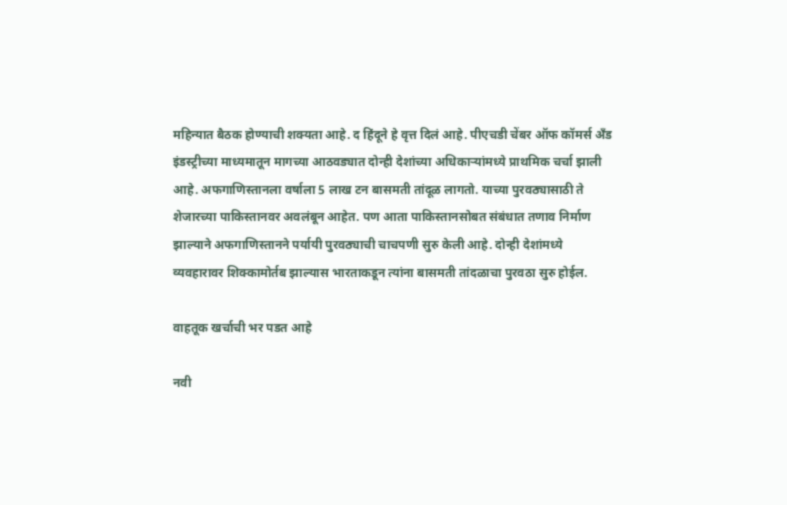महिन्यात बैठक होण्याची शक्यता आहे. द हिंदूने हे वृत्त दिलं आहे. पीएचडी चेंबर ऑफ कॉमर्स अँड इंडस्ट्रीच्या माध्यमातून मागच्या आठवड्यात दोन्ही देशांच्या अधिकाऱ्यांमध्ये प्राथमिक चर्चा झाली आहे. अफगाणिस्तानला वर्षाला 5 लाख टन बासमती तांदूळ लागतो. याच्या पुरवठ्यासाठी ते शेजारच्या पाकिस्तानवर अवलंबून आहेत. पण आता पाकिस्तानसोबत संबंधात तणाव निर्माण झाल्याने अफगाणिस्तानने पर्यायी पुरवठ्याची चाचपणी सुरु केली आहे. दोन्ही देशांमध्ये व्यवहारावर शिक्कामोर्तब झाल्यास भारताकडून त्यांना बासमती तांदळाचा पुरवठा सुरु होईल.

वाहतूक खर्चाची भर पडत आहे

नवी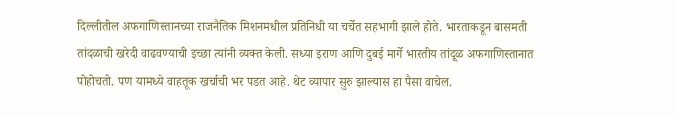दिल्लीतील अफगाणिस्तानच्या राजनैतिक मिशनमधील प्रतिनिधी या चर्चेत सहभागी झाले होते. भारताकडून बासमती तांदळाची खरेदी वाढवण्याची इच्छा त्यांनी व्यक्त केली. सध्या इराण आणि दुबई मार्गे भारतीय तांदूळ अफगाणिस्तानात पोहोचतो. पण यामध्ये वाहतूक खर्चाची भर पडत आहे. थेट व्यापार सुरु झाल्यास हा पैसा वाचेल.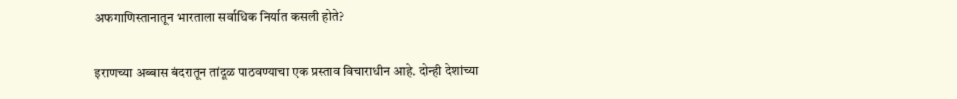अफगाणिस्तानातून भारताला सर्वाधिक निर्यात कसली होते?

इराणच्या अब्बास बंदरातून तांदूळ पाठवण्याचा एक प्रस्ताव विचाराधीन आहे. दोन्ही देशांच्या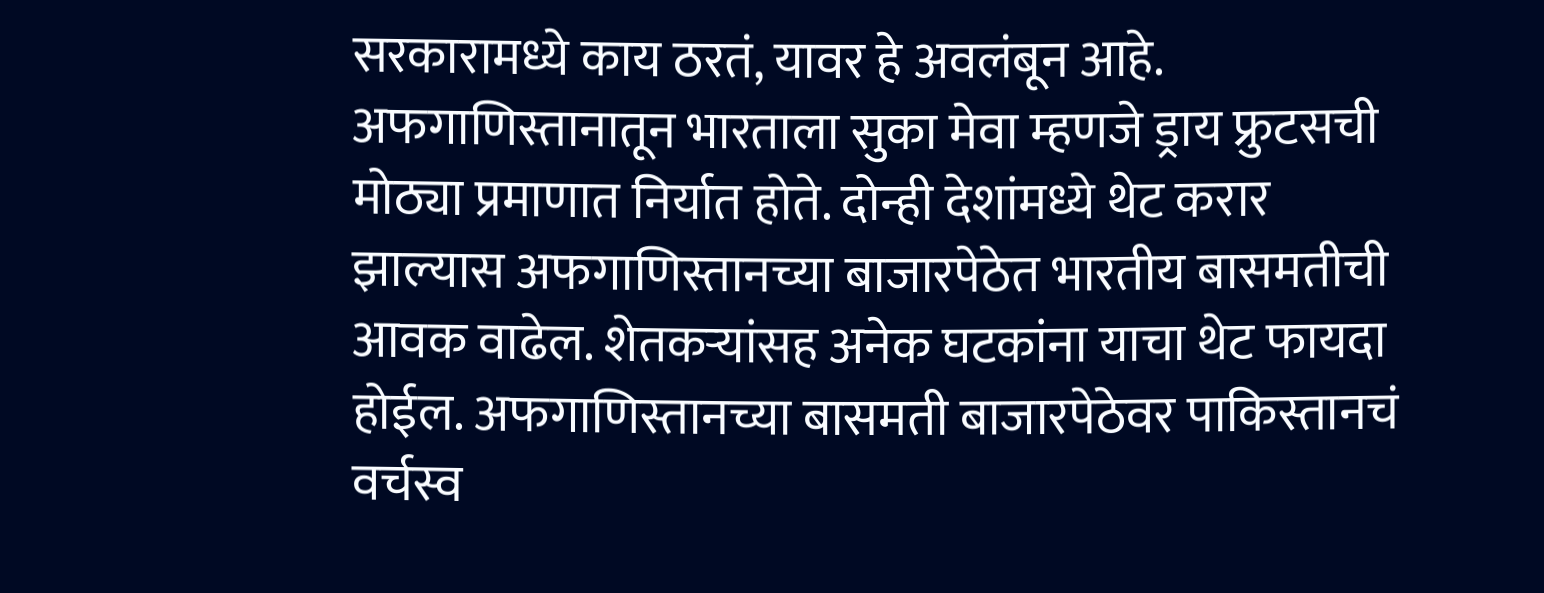सरकारामध्ये काय ठरतं, यावर हे अवलंबून आहे. अफगाणिस्तानातून भारताला सुका मेवा म्हणजे ड्राय फ्रुटसची मोठ्या प्रमाणात निर्यात होते. दोन्ही देशांमध्ये थेट करार झाल्यास अफगाणिस्तानच्या बाजारपेठेत भारतीय बासमतीची आवक वाढेल. शेतकऱ्यांसह अनेक घटकांना याचा थेट फायदा होईल. अफगाणिस्तानच्या बासमती बाजारपेठेवर पाकिस्तानचं वर्चस्व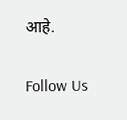आहे.

Follow Us